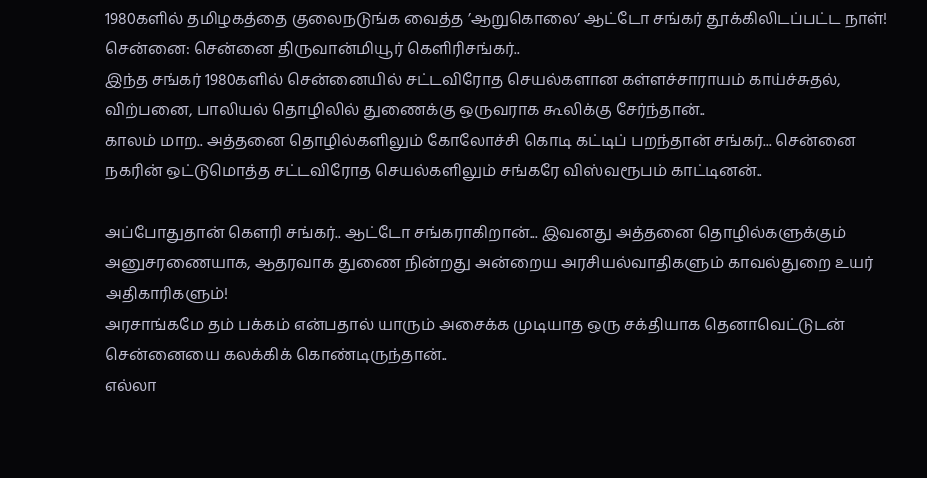1980களில் தமிழகத்தை குலைநடுங்க வைத்த ’ஆறுகொலை’ ஆட்டோ சங்கர் தூக்கிலிடப்பட்ட நாள்!
சென்னை: சென்னை திருவான்மியூர் கெளிரிசங்கர்..
இந்த சங்கர் 1980களில் சென்னையில் சட்டவிரோத செயல்களான கள்ளச்சாராயம் காய்ச்சுதல், விற்பனை, பாலியல் தொழிலில் துணைக்கு ஒருவராக கூலிக்கு சேர்ந்தான்..
காலம் மாற.. அத்தனை தொழில்களிலும் கோலோச்சி கொடி கட்டிப் பறந்தான் சங்கர்... சென்னை நகரின் ஒட்டுமொத்த சட்டவிரோத செயல்களிலும் சங்கரே விஸ்வரூபம் காட்டினன்..

அப்போதுதான் கெளரி சங்கர்.. ஆட்டோ சங்கராகிறான்... இவனது அத்தனை தொழில்களுக்கும் அனுசரணையாக, ஆதரவாக துணை நின்றது அன்றைய அரசியல்வாதிகளும் காவல்துறை உயர் அதிகாரிகளும்!
அரசாங்கமே தம் பக்கம் என்பதால் யாரும் அசைக்க முடியாத ஒரு சக்தியாக தெனாவெட்டுடன் சென்னையை கலக்கிக் கொண்டிருந்தான்..
எல்லா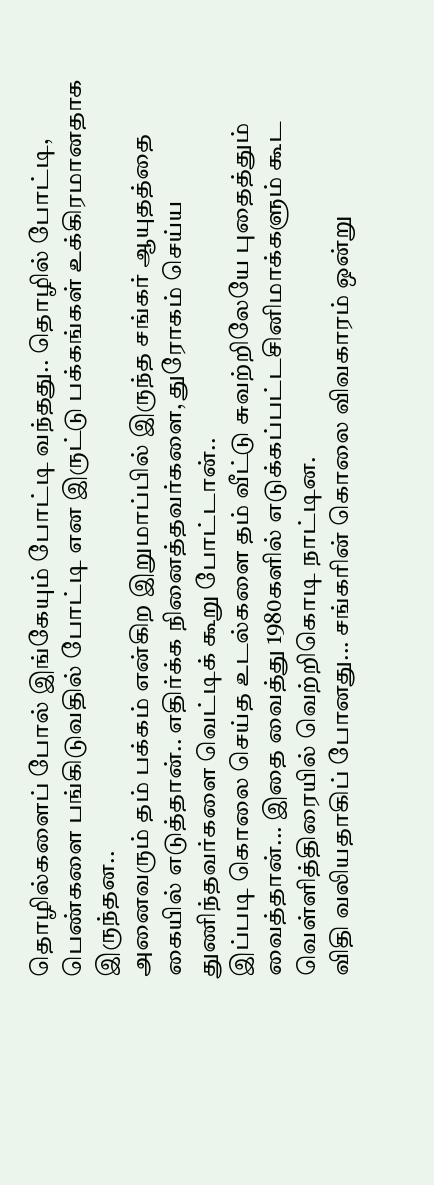தொழில்களைப் போல் இங்கேயும் போட்டி வந்தது.. தொழில் போட்டி, பெண்களை பங்கிடுவதில் போட்டி என இருட்டு பக்கங்கள் உக்கிரமானதாக இருந்தன..
அனைவரும் தம் பக்கம் என்கிற இறுமாப்பில் இருந்த சங்கர் ஆயுதத்தை கையில் எடுத்தான்.. எதிர்க்க நினைத்தவர்களை, துரோகம் செய்ய துணிந்தவர்களை வெட்டிக் கூறு போட்டான்..
இப்படி கொலை செய்த உடல்களை தம் வீட்டு சுவற்றிலேயே புதைத்தும் வைத்தான்... இதை வைத்து 1980களில் எடுக்கப்பட்டசினிமாக்களும் கூட வெள்ளித்திரையில் வெற்றிகொடி நாட்டின.
விதி வலியதாகிப் போனது... சங்கரின் கொலை விவகாரம் ஒன்று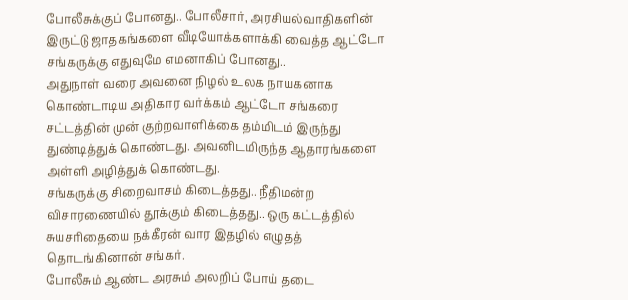போலீசுக்குப் போனது.. போலீசார், அரசியல்வாதிகளின் இருட்டு ஜாதகங்களை வீடியோக்களாக்கி வைத்த ஆட்டோ சங்கருக்கு எதுவுமே எமனாகிப் போனது..
அதுநாள் வரை அவனை நிழல் உலக நாயகனாக கொண்டாடிய அதிகார வர்க்கம் ஆட்டோ சங்கரை சட்டத்தின் முன் குற்றவாளிக்கை தம்மிடம் இருந்து துண்டித்துக் கொண்டது. அவனிடமிருந்த ஆதாரங்களை அள்ளி அழித்துக் கொண்டது.
சங்கருக்கு சிறைவாசம் கிடைத்தது.. நீதிமன்ற விசாரணையில் தூக்கும் கிடைத்தது.. ஒரு கட்டத்தில் சுயசரிதையை நக்கீரன் வார இதழில் எழுதத் தொடங்கினான் சங்கர்.
போலீசும் ஆண்ட அரசும் அலறிப் போய் தடை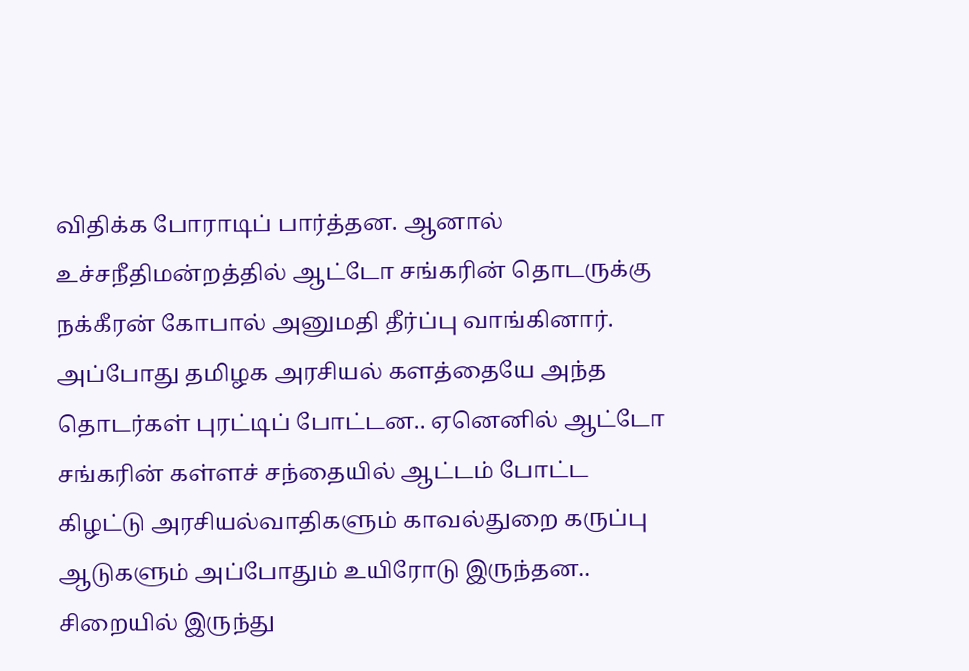விதிக்க போராடிப் பார்த்தன. ஆனால் உச்சநீதிமன்றத்தில் ஆட்டோ சங்கரின் தொடருக்கு நக்கீரன் கோபால் அனுமதி தீர்ப்பு வாங்கினார்.
அப்போது தமிழக அரசியல் களத்தையே அந்த தொடர்கள் புரட்டிப் போட்டன.. ஏனெனில் ஆட்டோ சங்கரின் கள்ளச் சந்தையில் ஆட்டம் போட்ட கிழட்டு அரசியல்வாதிகளும் காவல்துறை கருப்பு ஆடுகளும் அப்போதும் உயிரோடு இருந்தன..
சிறையில் இருந்து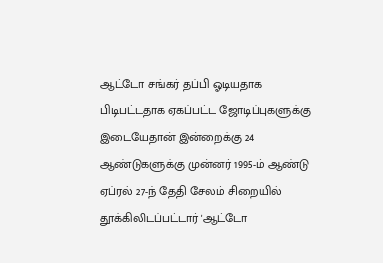ஆட்டோ சங்கர் தப்பி ஓடியதாக பிடிபட்டதாக ஏகப்பட்ட ஜோடிப்புகளுக்கு இடையேதான் இன்றைக்கு 24 ஆண்டுகளுக்கு முன்னர் 1995-ம் ஆண்டு ஏப்ரல் 27-ந் தேதி சேலம் சிறையில் தூக்கிலிடப்பட்டார் 'ஆட்டோ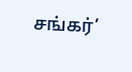சங்கர்’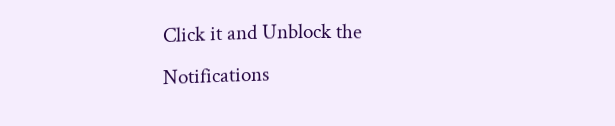Click it and Unblock the Notifications